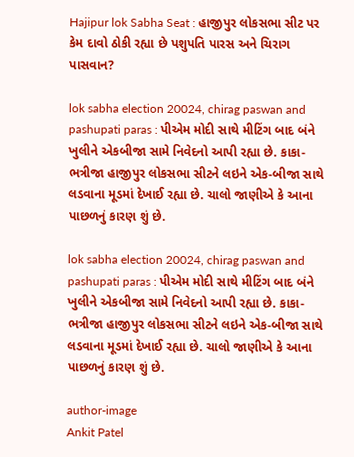Hajipur lok Sabha Seat : હાજીપુર લોકસભા સીટ પર કેમ દાવો ઠોકી રહ્યા છે પશુપતિ પારસ અને ચિરાગ પાસવાન?

lok sabha election 20024, chirag paswan and pashupati paras : પીએમ મોદી સાથે મીટિંગ બાદ બંને ખુલીને એકબીજા સામે નિવેદનો આપી રહ્યા છે. કાકા-ભત્રીજા હાજીપુર લોકસભા સીટને લઇને એક-બીજા સાથે લડવાના મૂડમાં દેખાઈ રહ્યા છે. ચાલો જાણીએ કે આના પાછળનું કારણ શું છે.

lok sabha election 20024, chirag paswan and pashupati paras : પીએમ મોદી સાથે મીટિંગ બાદ બંને ખુલીને એકબીજા સામે નિવેદનો આપી રહ્યા છે. કાકા-ભત્રીજા હાજીપુર લોકસભા સીટને લઇને એક-બીજા સાથે લડવાના મૂડમાં દેખાઈ રહ્યા છે. ચાલો જાણીએ કે આના પાછળનું કારણ શું છે.

author-image
Ankit Patel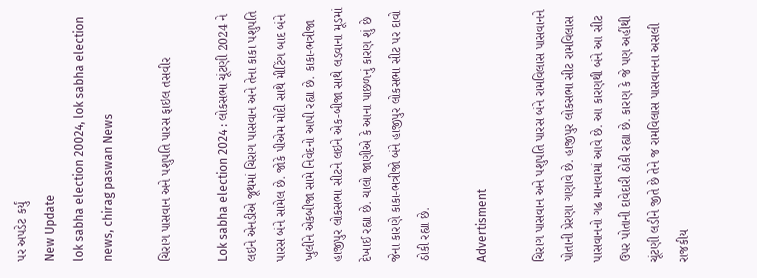પર અપડેટ કર્યું
New Update
lok sabha election 20024, lok sabha election news, chirag paswan News

ચિરાગ પાસવાન અને પશુપતિ પારસ ફાઇલ તસવીર

Lok sabha election 2024 : લોકસભા ચૂંટણી 2024 ને લઇને એનડીએ જૂથમાં ચિરાગ પાસવાન અને તેના કાકા પશુપતિ પારસ બંને સામેલ છે. જોકે પીએમ મોદી સાથે મીટિંગ બાદ બંને ખુલીને એકબીજા સામે નિવેદનો આપી રહ્યા છે. કાકા-ભત્રીજા હાજીપુર લોકસભા સીટને લઇને એક-બીજા સાથે લડવાના મૂડમાં દેખાઈ રહ્યા છે. ચાલો જાણીએ કે આના પાછળનું કારણ શું છે જેના કારણે કાકા-ભત્રીજો બંને હાજીપુર લોકસભા સીટ પર દાવો ઠોકી રહ્યા છે.

Advertisment

ચિરાગ પાસવાન અને પશુપતિ પારસ બંને રામવિલાસ પાસવાનને પોતાની પ્રેરણા ગણાવે છે. હાજીપુર લોકસભા સીટ રામવિલાસ પાસવાનનો ગઢ માનવામાં આવે છે. આ કારણથી બંને આ સીટ ઉપર પોતાની દાવેદારી ઠોકી રહ્યા છે. કારણ કે જે પણ અહીંથી ચૂંટણી લડીને જીતે છે તેને જ રામવિલાસ પાસવાનના અસલી રાજકીય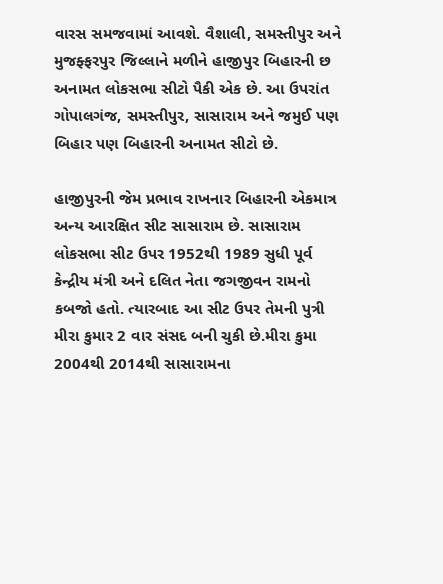વારસ સમજવામાં આવશે. વૈશાલી, સમસ્તીપુર અને મુજફ્ફરપુર જિલ્લાને મળીને હાજીપુર બિહારની છ અનામત લોકસભા સીટો પૈકી એક છે. આ ઉપરાંત ગોપાલગંજ, સમસ્તીપુર, સાસારામ અને જમુઈ પણ બિહાર પણ બિહારની અનામત સીટો છે.

હાજીપુરની જેમ પ્રભાવ રાખનાર બિહારની એકમાત્ર અન્ય આરક્ષિત સીટ સાસારામ છે. સાસારામ લોકસભા સીટ ઉપર 1952થી 1989 સુધી પૂર્વ કેન્દ્રીય મંત્રી અને દલિત નેતા જગજીવન રામનો કબજો હતો. ત્યારબાદ આ સીટ ઉપર તેમની પુત્રી મીરા કુમાર 2 વાર સંસદ બની ચુકી છે.મીરા કુમા 2004થી 2014થી સાસારામના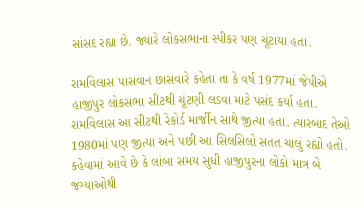સાંસદ રહ્યા છે. જ્યારે લોકસભાના સ્પીકર પણ ચૂંટાયા હતા.

રામવિલાસ પાસવાન છાસવારે કહેતા તા કે વર્ષ 1977માં જેપીએ હાજીપુર લોકસભા સીટથી ચૂંટણી લડવા માટે પસંદ કર્યા હતા. રામવિલાસ આ સીટથી રેકોર્ડ માર્જીન સાથે જીત્યા હતા. ત્યારબાદ તેઓ 1980માં પણ જીત્યા અને પછી આ સિલસિલો સતત ચાલું રહ્યો હતો. કહેવામાં આવે છે કે લાંબા સમય સુધી હાજીપુરના લોકો માત્ર બે જગ્યાઓથી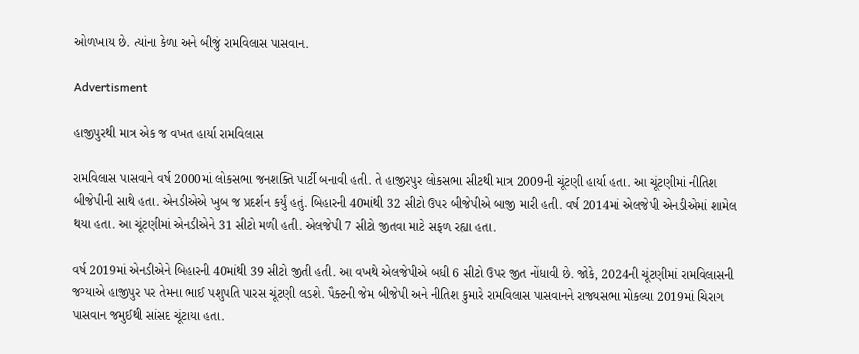ઓળખાય છે. ત્યાંના કેળા અને બીજું રામવિલાસ પાસવાન.

Advertisment

હાજીપુરથી માત્ર એક જ વખત હાર્યા રામવિલાસ

રામવિલાસ પાસવાને વર્ષ 2000માં લોકસભા જનશક્તિ પાર્ટી બનાવી હતી. તે હાજીરપુર લોકસભા સીટથી માત્ર 2009ની ચૂંટણી હાર્યા હતા. આ ચૂંટણીમાં નીતિશ બીજેપીની સાથે હતા. એનડીએએ ખુબ જ પ્રદર્શન કર્યું હતું. બિહારની 40માંથી 32 સીટો ઉપર બીજેપીએ બાજી મારી હતી. વર્ષ 2014માં એલજેપી એનડીએમાં શામેલ થયા હતા. આ ચૂંટણીમાં એનડીએને 31 સીટો મળી હતી. એલજેપી 7 સીટો જીતવા માટે સફળ રહ્યા હતા.

વર્ષ 2019માં એનડીએને બિહારની 40માંથી 39 સીટો જીતી હતી. આ વખથે એલજેપીએ બધી 6 સીટો ઉપર જીત નોંધાવી છે. જોકે, 2024ની ચૂંટણીમાં રામવિલાસની જગ્યાએ હાજીપુર પર તેમના ભાઈ પશુપતિ પારસ ચૂંટણી લડશે. પૈક્ટની જેમ બીજેપી અને નીતિશ કુમારે રામવિલાસ પાસવાનને રાજ્યસભા મોકલ્યા 2019માં ચિરાગ પાસવાન જમુઈથી સાંસદ ચૂંટાયા હતા.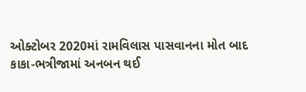ઓક્ટોબર 2020માં રામવિલાસ પાસવાનના મોત બાદ કાકા-ભત્રીજામાં અનબન થઈ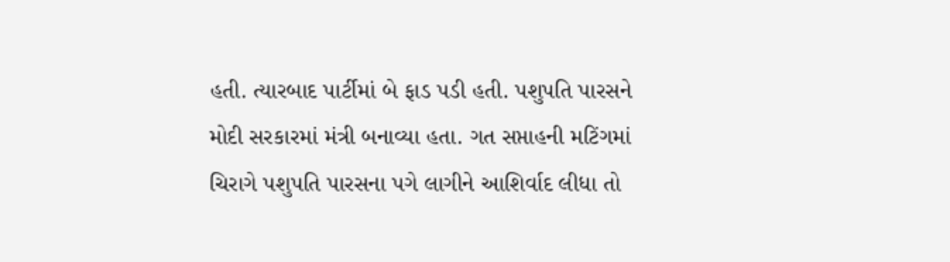હતી. ત્યારબાદ પાર્ટીમાં બે ફાડ પડી હતી. પશુપતિ પારસને મોદી સરકારમાં મંત્રી બનાવ્યા હતા. ગત સપ્તાહની મટિંગમાં ચિરાગે પશુપતિ પારસના પગે લાગીને આશિર્વાદ લીધા તો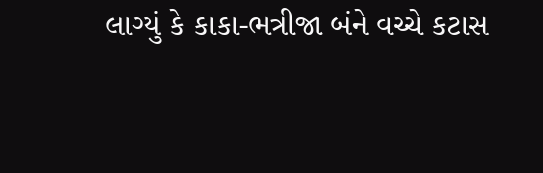લાગ્યું કે કાકા-ભત્રીજા બંને વચ્ચે કટાસ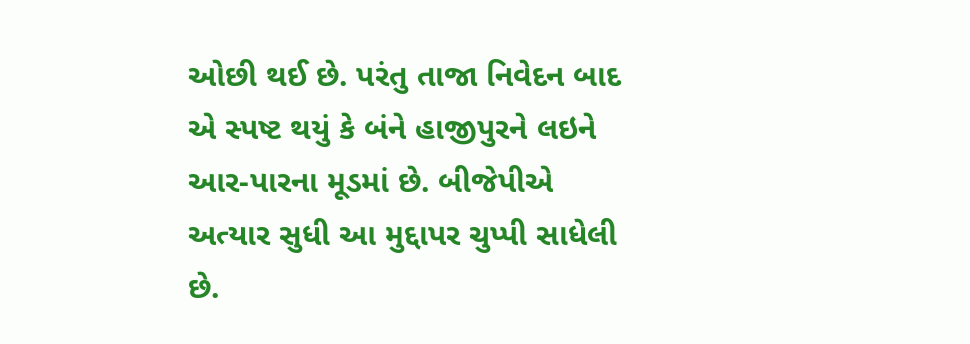ઓછી થઈ છે. પરંતુ તાજા નિવેદન બાદ એ સ્પષ્ટ થયું કે બંને હાજીપુરને લઇને આર-પારના મૂડમાં છે. બીજેપીએ અત્યાર સુધી આ મુદ્દાપર ચુપ્પી સાધેલી છે.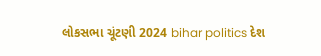લોકસભા ચૂંટણી 2024 bihar politics દેશ